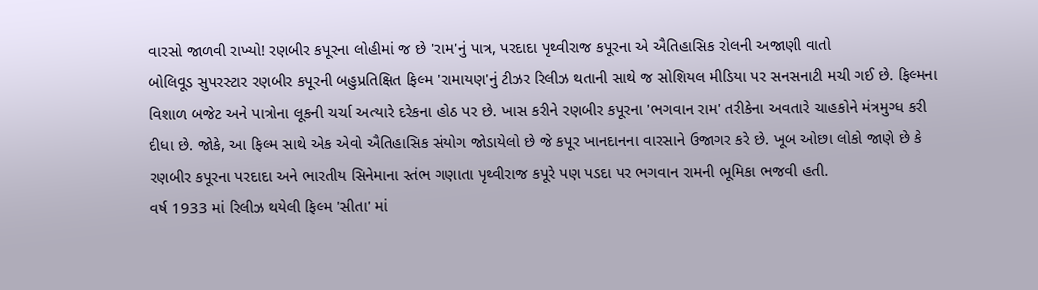વારસો જાળવી રાખ્યો! રણબીર કપૂરના લોહીમાં જ છે 'રામ'નું પાત્ર, પરદાદા પૃથ્વીરાજ કપૂરના એ ઐતિહાસિક રોલની અજાણી વાતો
બોલિવૂડ સુપરસ્ટાર રણબીર કપૂરની બહુપ્રતિક્ષિત ફિલ્મ 'રામાયણ'નું ટીઝર રિલીઝ થતાની સાથે જ સોશિયલ મીડિયા પર સનસનાટી મચી ગઈ છે. ફિલ્મના વિશાળ બજેટ અને પાત્રોના લૂકની ચર્ચા અત્યારે દરેકના હોઠ પર છે. ખાસ કરીને રણબીર કપૂરના 'ભગવાન રામ' તરીકેના અવતારે ચાહકોને મંત્રમુગ્ધ કરી દીધા છે. જોકે, આ ફિલ્મ સાથે એક એવો ઐતિહાસિક સંયોગ જોડાયેલો છે જે કપૂર ખાનદાનના વારસાને ઉજાગર કરે છે. ખૂબ ઓછા લોકો જાણે છે કે રણબીર કપૂરના પરદાદા અને ભારતીય સિનેમાના સ્તંભ ગણાતા પૃથ્વીરાજ કપૂરે પણ પડદા પર ભગવાન રામની ભૂમિકા ભજવી હતી.
વર્ષ 1933 માં રિલીઝ થયેલી ફિલ્મ 'સીતા' માં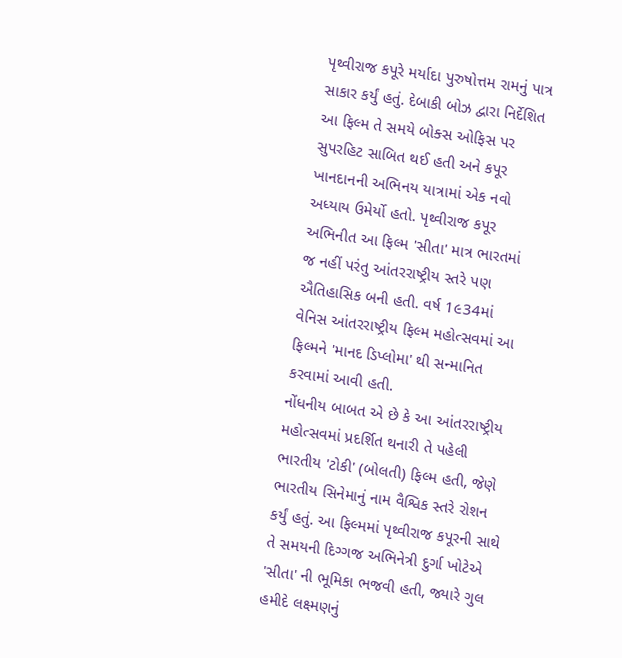પૃથ્વીરાજ કપૂરે મર્યાદા પુરુષોત્તમ રામનું પાત્ર સાકાર કર્યું હતું. દેબાકી બોઝ દ્વારા નિર્દેશિત આ ફિલ્મ તે સમયે બોક્સ ઓફિસ પર સુપરહિટ સાબિત થઈ હતી અને કપૂર ખાનદાનની અભિનય યાત્રામાં એક નવો અધ્યાય ઉમેર્યો હતો. પૃથ્વીરાજ કપૂર અભિનીત આ ફિલ્મ 'સીતા' માત્ર ભારતમાં જ નહીં પરંતુ આંતરરાષ્ટ્રીય સ્તરે પણ ઐતિહાસિક બની હતી. વર્ષ 1૯34માં વેનિસ આંતરરાષ્ટ્રીય ફિલ્મ મહોત્સવમાં આ ફિલ્મને 'માનદ ડિપ્લોમા' થી સન્માનિત કરવામાં આવી હતી.
નોંધનીય બાબત એ છે કે આ આંતરરાષ્ટ્રીય મહોત્સવમાં પ્રદર્શિત થનારી તે પહેલી ભારતીય 'ટોકી' (બોલતી) ફિલ્મ હતી, જેણે ભારતીય સિનેમાનું નામ વૈશ્વિક સ્તરે રોશન કર્યું હતું. આ ફિલ્મમાં પૃથ્વીરાજ કપૂરની સાથે તે સમયની દિગ્ગજ અભિનેત્રી દુર્ગા ખોટેએ 'સીતા' ની ભૂમિકા ભજવી હતી, જ્યારે ગુલ હમીદે લક્ષ્મણનું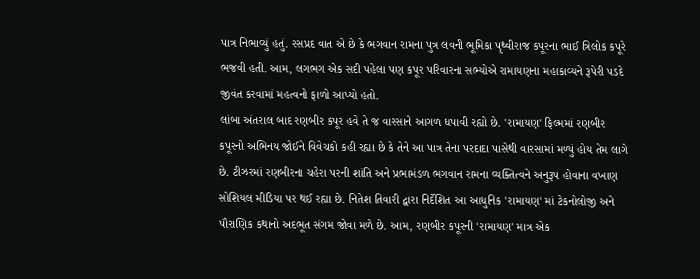પાત્ર નિભાવ્યું હતું. રસપ્રદ વાત એ છે કે ભગવાન રામના પુત્ર લવની ભૂમિકા પૃથ્વીરાજ કપૂરના ભાઈ ત્રિલોક કપૂરે ભજવી હતી. આમ, લગભગ એક સદી પહેલા પણ કપૂર પરિવારના સભ્યોએ રામાયણના મહાકાવ્યને રૂપેરી પડદે જીવંત કરવામાં મહત્વનો ફાળો આપ્યો હતો.
લાંબા અંતરાલ બાદ રણબીર કપૂર હવે તે જ વારસાને આગળ ધપાવી રહ્યો છે. 'રામાયણ' ફિલ્મમાં રણબીર કપૂરનો અભિનય જોઈને વિવેચકો કહી રહ્યા છે કે તેને આ પાત્ર તેના પરદાદા પાસેથી વારસામાં મળ્યું હોય તેમ લાગે છે. ટીઝરમાં રણબીરના ચહેરા પરની શાંતિ અને પ્રભામંડળ ભગવાન રામના વ્યક્તિત્વને અનુરૂપ હોવાના વખાણ સોશિયલ મીડિયા પર થઈ રહ્યા છે. નિતેશ તિવારી દ્વારા નિર્દેશિત આ આધુનિક 'રામાયણ' માં ટેકનોલોજી અને પૌરાણિક કથાનો અદભૂત સંગમ જોવા મળે છે. આમ, રણબીર કપૂરની 'રામાયણ' માત્ર એક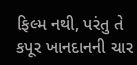ફિલ્મ નથી, પરંતુ તે કપૂર ખાનદાનની ચાર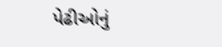પેઢીઓનું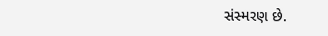સંસ્મરણ છે.